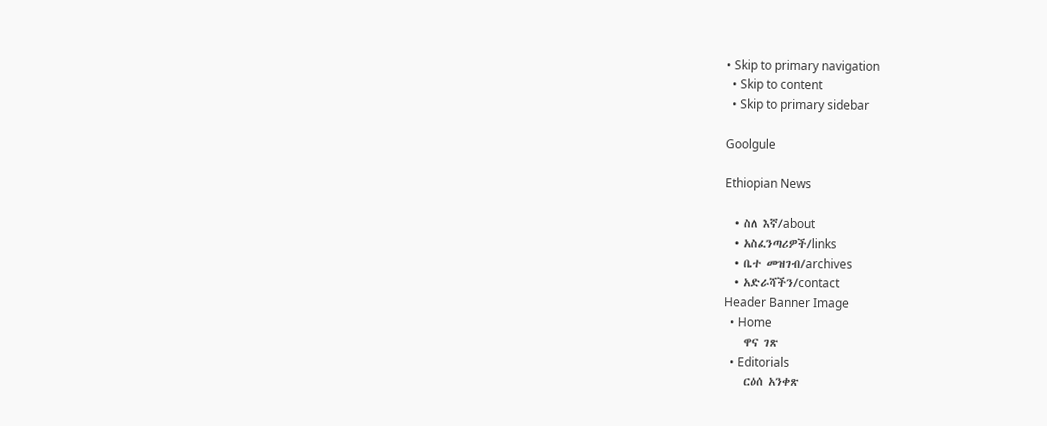• Skip to primary navigation
  • Skip to content
  • Skip to primary sidebar

Goolgule

Ethiopian News

  • ስለ እኛ/about
  • አስፈንጣሪዎች/links
  • ቤተ መዝገብ/archives
  • አድራሻችን/contact
Header Banner Image
  • Home
    ዋና ገጽ
  • Editorials
    ርዕሰ አንቀጽ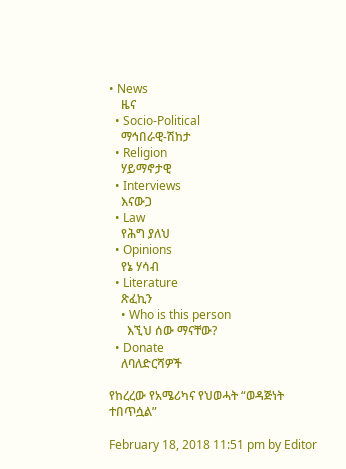• News
    ዜና
  • Socio-Political
    ማኅበራዊ-ሽከታ
  • Religion
    ሃይማኖታዊ
  • Interviews
    እናውጋ
  • Law
    የሕግ ያለህ
  • Opinions
    የኔ ሃሳብ
  • Literature
    ጽፈኪን
    • Who is this person
      እኚህ ሰው ማናቸው?
  • Donate
    ለባለድርሻዎች

የከረረው የአሜሪካና የህወሓት “ወዳጅነት ተበጥሷል”

February 18, 2018 11:51 pm by Editor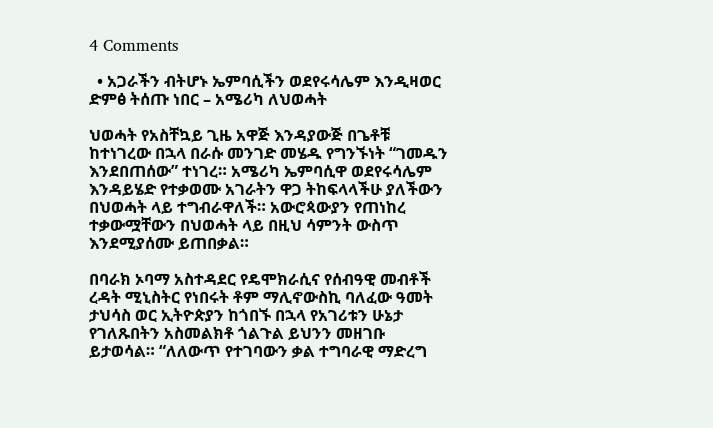4 Comments

  • አጋራችን ብትሆኑ ኤምባሲችን ወደየሩሳሌም እንዲዛወር ድምፅ ትሰጡ ነበር – አሜሪካ ለህወሓት

ህወሓት የአስቸኳይ ጊዜ አዋጅ እንዳያውጅ በጌቶቹ ከተነገረው በኋላ በራሱ መንገድ መሄዱ የግንኙነት “ገመዱን እንደበጠሰው” ተነገረ። አሜሪካ ኤምባሲዋ ወደየሩሳሌም እንዳይሄድ የተቃወሙ አገራትን ዋጋ ትከፍላላችሁ ያለችውን በህወሓት ላይ ተግብራዋለች። አውሮጳውያን የጠነከረ ተቃውሟቸውን በህወሓት ላይ በዚህ ሳምንት ውስጥ እንደሚያሰሙ ይጠበቃል።

በባራክ ኦባማ አስተዳደር የዴሞክራሲና የሰብዓዊ መብቶች ረዳት ሚኒስትር የነበሩት ቶም ማሊኖውስኪ ባለፈው ዓመት ታህሳስ ወር ኢትዮጵያን ከጎበኙ በኋላ የአገሪቱን ሁኔታ የገለጹበትን አስመልክቶ ጎልጉል ይህንን መዘገቡ ይታወሳል። “ለለውጥ የተገባውን ቃል ተግባራዊ ማድረግ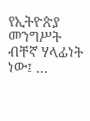የኢትዮጵያ መንግሥት ብቸኛ ሃላፊነት ነው፤ …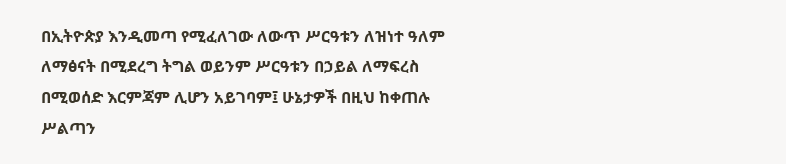በኢትዮጵያ እንዲመጣ የሚፈለገው ለውጥ ሥርዓቱን ለዝነተ ዓለም ለማፅናት በሚደረግ ትግል ወይንም ሥርዓቱን በኃይል ለማፍረስ በሚወሰድ እርምጃም ሊሆን አይገባም፤ ሁኔታዎች በዚህ ከቀጠሉ ሥልጣን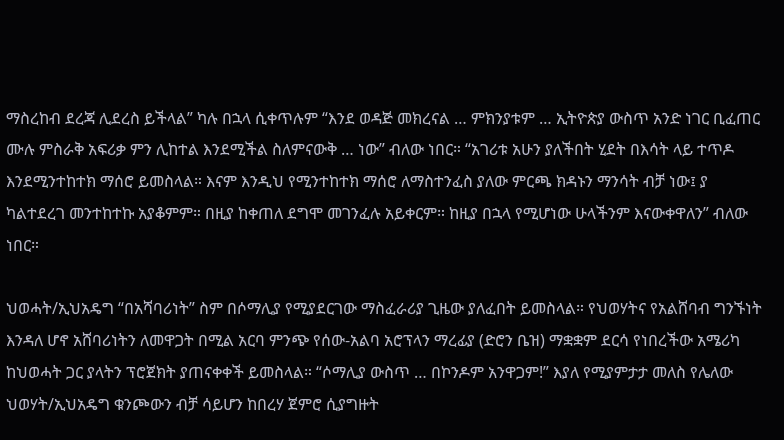ማስረከብ ደረጃ ሊደረስ ይችላል” ካሉ በኋላ ሲቀጥሉም “እንደ ወዳጅ መክረናል … ምክንያቱም … ኢትዮጵያ ውስጥ አንድ ነገር ቢፈጠር ሙሉ ምስራቅ አፍሪቃ ምን ሊከተል እንደሚችል ስለምናውቅ … ነው” ብለው ነበር። “አገሪቱ አሁን ያለችበት ሂደት በእሳት ላይ ተጥዶ እንደሚንተከተክ ማሰሮ ይመስላል። እናም እንዲህ የሚንተከተክ ማሰሮ ለማስተንፈስ ያለው ምርጫ ክዳኑን ማንሳት ብቻ ነው፤ ያ ካልተደረገ መንተከተኩ አያቆምም። በዚያ ከቀጠለ ደግሞ መገንፈሉ አይቀርም። ከዚያ በኋላ የሚሆነው ሁላችንም እናውቀዋለን” ብለው ነበር።

ህወሓት/ኢህአዴግ “በአሻባሪነት” ስም በሶማሊያ የሚያደርገው ማስፈራሪያ ጊዜው ያለፈበት ይመስላል። የህወሃትና የአልሸባብ ግንኙነት እንዳለ ሆኖ አሸባሪነትን ለመዋጋት በሚል አርባ ምንጭ የሰው-አልባ አሮፕላን ማረፊያ (ድሮን ቤዝ) ማቋቋም ደርሳ የነበረችው አሜሪካ ከህወሓት ጋር ያላትን ፕሮጀክት ያጠናቀቀች ይመስላል። “ሶማሊያ ውስጥ … በኮንዶም አንዋጋም!” እያለ የሚያምታታ መለስ የሌለው ህወሃት/ኢህአዴግ ቁንጮውን ብቻ ሳይሆን ከበረሃ ጀምሮ ሲያግዙት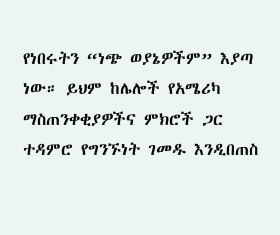የነበሩትን “ነጭ ወያኔዎችም” እያጣ ነው። ይህም ከሌሎች የአሜሪካ ማስጠንቀቂያዎችና ምክሮች ጋር ተዳምሮ የግንኙነት ገመዱ እንዲበጠስ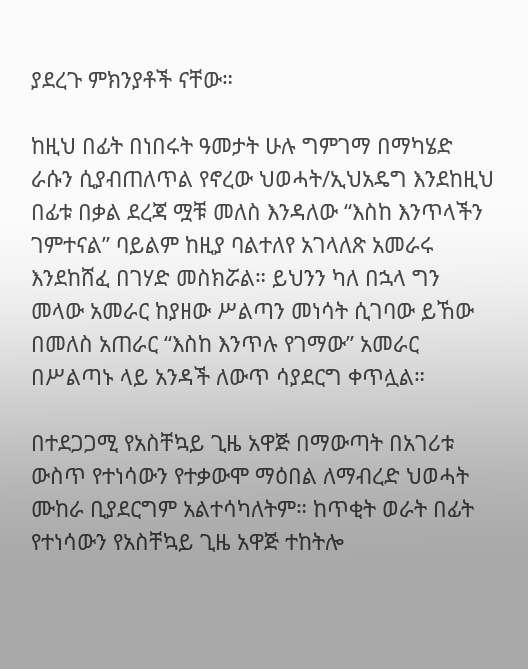ያደረጉ ምክንያቶች ናቸው።

ከዚህ በፊት በነበሩት ዓመታት ሁሉ ግምገማ በማካሄድ ራሱን ሲያብጠለጥል የኖረው ህወሓት/ኢህአዴግ እንደከዚህ በፊቱ በቃል ደረጃ ሟቹ መለስ እንዳለው “እስከ እንጥላችን ገምተናል” ባይልም ከዚያ ባልተለየ አገላለጽ አመራሩ እንደከሸፈ በገሃድ መስክሯል። ይህንን ካለ በኋላ ግን መላው አመራር ከያዘው ሥልጣን መነሳት ሲገባው ይኸው በመለስ አጠራር “እስከ እንጥሉ የገማው” አመራር በሥልጣኑ ላይ አንዳች ለውጥ ሳያደርግ ቀጥሏል።

በተደጋጋሚ የአስቸኳይ ጊዜ አዋጅ በማውጣት በአገሪቱ ውስጥ የተነሳውን የተቃውሞ ማዕበል ለማብረድ ህወሓት ሙከራ ቢያደርግም አልተሳካለትም። ከጥቂት ወራት በፊት የተነሳውን የአስቸኳይ ጊዜ አዋጅ ተከትሎ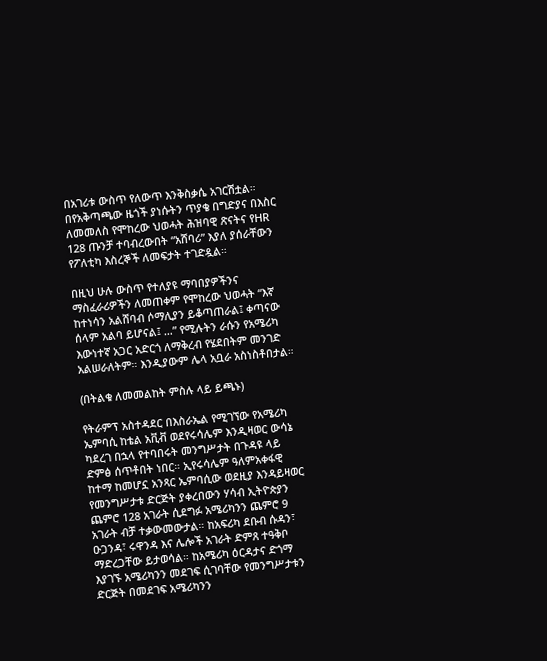በአገሪቱ ውስጥ የለውጥ እንቅስቃሴ አገርሽቷል። በየአቅጣጫው ዜጎች ያነሱትን ጥያቄ በግድያና በእስር ለመመለስ የሞከረው ህወሓት ሕዝባዊ ጽናትና የHR 128 ጡንቻ ተባብረውበት “አሸባሪ” እያለ ያሰራቸውን የፖለቲካ እስረኞች ለመፍታት ተገድዷል።

በዚህ ሁሉ ውስጥ የተለያዩ ማባበያዎችንና ማስፈራሪዎችን ለመጠቀም የሞከረው ህወሓት “እኛ ከተነሳን አልሸባብ ሶማሊያን ይቆጣጠራል፤ ቀጣናው ሰላም አልባ ይሆናል፤ …” የሚሉትን ራሱን የአሜሪካ እውነተኛ አጋር አድርጎ ለማቅረብ የሄደበትም መንገድ አልሠራለትም። እንዲያውም ሌላ አቧራ አስነስቶበታል።

(በትልቁ ለመመልከት ምስሉ ላይ ይጫኑ)

የትራምፕ አስተዳደር በእስራኤል የሚገኘው የአሜሪካ ኤምባሲ ከቴል አቪቭ ወደየሩሳሌም እንዲዛወር ውሳኔ ካደረገ በኋላ የተባበሩት መንግሥታት በጉዳዩ ላይ ድምፅ ሰጥቶበት ነበር። ኢየሩሳሌም ዓለምአቀፋዊ ከተማ ከመሆኗ አንጻር ኤምባሲው ወደዚያ እንዳይዛወር የመንግሥታቱ ድርጅት ያቀረበውን ሃሳብ ኢትዮጵያን ጨምሮ 128 አገራት ሲደግፉ አሜሪካንን ጨምሮ 9 አገራት ብቻ ተቃውመውታል። ከአፍሪካ ደቡብ ሱዳን፣ ዑጋንዳ፣ ሩዋንዳ እና ሌሎች አገራት ድምጸ ተዓቅቦ ማድረጋቸው ይታወሳል። ከአሜሪካ ዕርዳታና ድጎማ እያገኙ አሜሪካንን መደገፍ ሲገባቸው የመንግሥታቱን ድርጅት በመደገፍ አሜሪካንን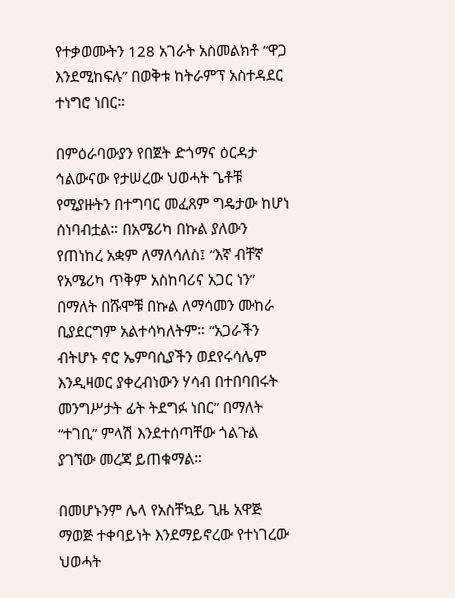የተቃወሙትን 128 አገራት አስመልክቶ “ዋጋ እንደሚከፍሉ” በወቅቱ ከትራምፕ አስተዳደር ተነግሮ ነበር።

በምዕራባውያን የበጀት ድጎማና ዕርዳታ ኅልውናው የታሠረው ህወሓት ጌቶቹ የሚያዙትን በተግባር መፈጸም ግዴታው ከሆነ ሰነባብቷል። በአሜሪካ በኩል ያለውን የጠነከረ አቋም ለማለሳለስ፤ “እኛ ብቸኛ የአሜሪካ ጥቅም አስከባሪና አጋር ነን” በማለት በሹሞቹ በኩል ለማሳመን ሙከራ ቢያደርግም አልተሳካለትም። “አጋራችን ብትሆኑ ኖሮ ኤምባሲያችን ወደየሩሳሌም እንዲዛወር ያቀረብነውን ሃሳብ በተበባበሩት መንግሥታት ፊት ትደግፉ ነበር” በማለት “ተገቢ” ምላሽ እንደተሰጣቸው ጎልጉል ያገኘው መረጃ ይጠቁማል።

በመሆኑንም ሌላ የአስቸኳይ ጊዜ አዋጅ ማወጅ ተቀባይነት እንደማይኖረው የተነገረው ህወሓት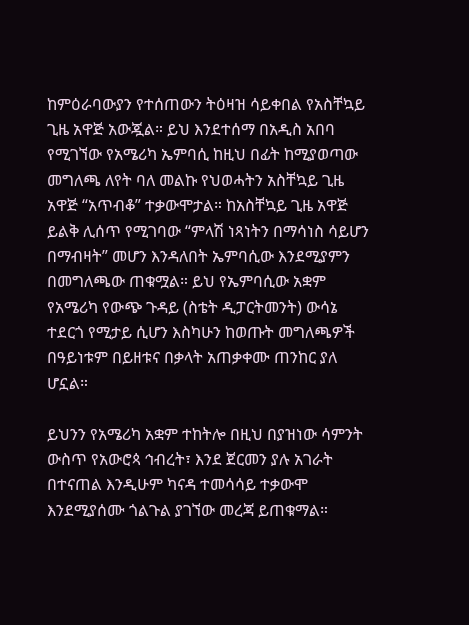ከምዕራባውያን የተሰጠውን ትዕዛዝ ሳይቀበል የአስቸኳይ ጊዜ አዋጅ አውጇል። ይህ እንደተሰማ በአዲስ አበባ የሚገኘው የአሜሪካ ኤምባሲ ከዚህ በፊት ከሚያወጣው መግለጫ ለየት ባለ መልኩ የህወሓትን አስቸኳይ ጊዜ አዋጅ “አጥብቆ” ተቃውሞታል። ከአስቸኳይ ጊዜ አዋጅ ይልቅ ሊሰጥ የሚገባው “ምላሽ ነጻነትን በማሳነስ ሳይሆን በማብዛት” መሆን እንዳለበት ኤምባሲው እንደሚያምን በመግለጫው ጠቁሟል። ይህ የኤምባሲው አቋም የአሜሪካ የውጭ ጉዳይ (ስቴት ዲፓርትመንት) ውሳኔ ተደርጎ የሚታይ ሲሆን እስካሁን ከወጡት መግለጫዎች በዓይነቱም በይዘቱና በቃላት አጠቃቀሙ ጠንከር ያለ ሆኗል።

ይህንን የአሜሪካ አቋም ተከትሎ በዚህ በያዝነው ሳምንት ውስጥ የአውሮጳ ኅብረት፣ እንደ ጀርመን ያሉ አገራት በተናጠል እንዲሁም ካናዳ ተመሳሳይ ተቃውሞ እንደሚያሰሙ ጎልጉል ያገኘው መረጃ ይጠቁማል።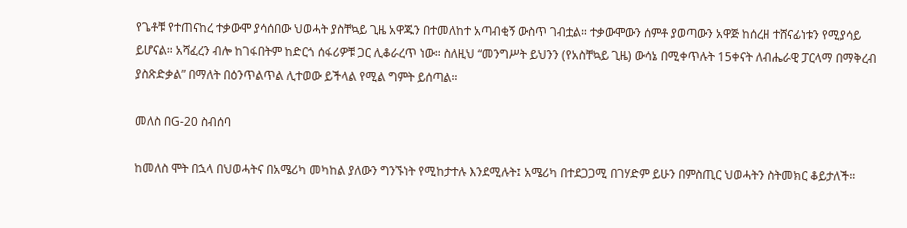የጌቶቹ የተጠናከረ ተቃውሞ ያሳሰበው ህወሓት ያስቸኳይ ጊዜ አዋጁን በተመለከተ አጣብቂኝ ውስጥ ገብቷል። ተቃውሞውን ሰምቶ ያወጣውን አዋጅ ከሰረዘ ተሸናፊነቱን የሚያሳይ ይሆናል። አሻፈረን ብሎ ከገፋበትም ከድርጎ ሰፋሪዎቹ ጋር ሊቆራረጥ ነው። ስለዚህ “መንግሥት ይህንን (የአስቸኳይ ጊዜ) ውሳኔ በሚቀጥሉት 15ቀናት ለብሔራዊ ፓርላማ በማቅረብ ያስጽድቃል” በማለት በዕንጥልጥል ሊተወው ይችላል የሚል ግምት ይሰጣል።

መለስ በG-20 ስብሰባ

ከመለስ ሞት በኋላ በህወሓትና በአሜሪካ መካከል ያለውን ግንኙነት የሚከታተሉ እንደሚሉት፤ አሜሪካ በተደጋጋሚ በገሃድም ይሁን በምስጢር ህወሓትን ስትመክር ቆይታለች።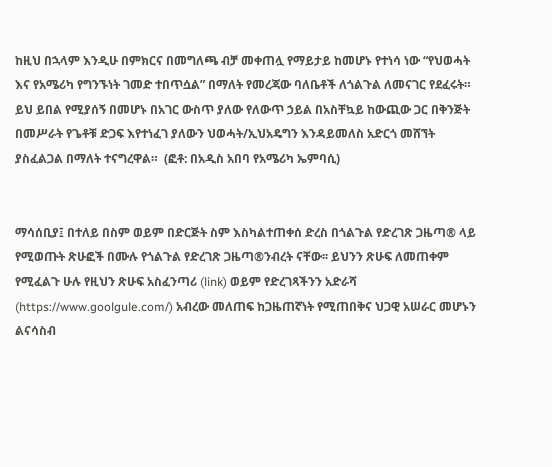ከዚህ በኋላም እንዲሁ በምክርና በመግለጫ ብቻ መቀጠሏ የማይታይ ከመሆኑ የተነሳ ነው “የህወሓት እና የአሜሪካ የግንኙነት ገመድ ተበጥሷል” በማለት የመረጃው ባለቤቶች ለጎልጉል ለመናገር የደፈሩት። ይህ ይበል የሚያሰኝ በመሆኑ በአገር ውስጥ ያለው የለውጥ ኃይል በአስቸኳይ ከውጪው ጋር በቅንጅት በመሥራት የጌቶቹ ድጋፍ እየተነፈገ ያለውን ህወሓት/ኢህአዴግን እንዳይመለስ አድርጎ መሸኘት ያስፈልጋል በማለት ተናግረዋል።  (ፎቶ: በአዲስ አበባ የአሜሪካ ኤምባሲ)


ማሳሰቢያ፤ በተለይ በስም ወይም በድርጅት ስም እስካልተጠቀሰ ድረስ በጎልጉል የድረገጽ ጋዜጣ® ላይ የሚወጡት ጽሁፎች በሙሉ የጎልጉል የድረገጽ ጋዜጣ®ንብረት ናቸው፡፡ ይህንን ጽሁፍ ለመጠቀም የሚፈልጉ ሁሉ የዚህን ጽሁፍ አስፈንጣሪ (link) ወይም የድረገጻችንን አድራሻ (https://www.goolgule.com/) አብረው መለጠፍ ከጋዜጠኛነት የሚጠበቅና ህጋዊ አሠራር መሆኑን ልናሳስብ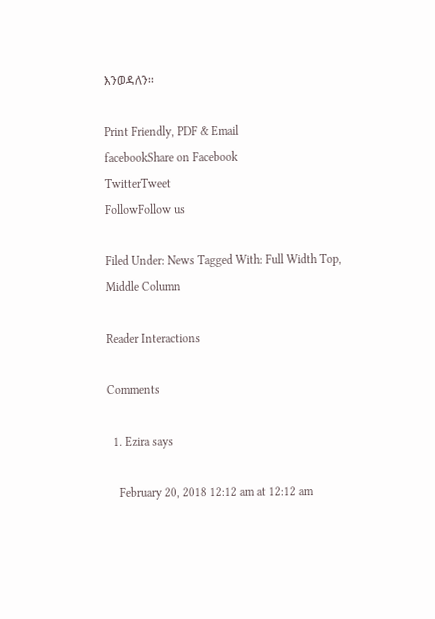እንወዳለን፡፡

Print Friendly, PDF & Email
facebookShare on Facebook
TwitterTweet
FollowFollow us

Filed Under: News Tagged With: Full Width Top, Middle Column

Reader Interactions

Comments

  1. Ezira says

    February 20, 2018 12:12 am at 12:12 am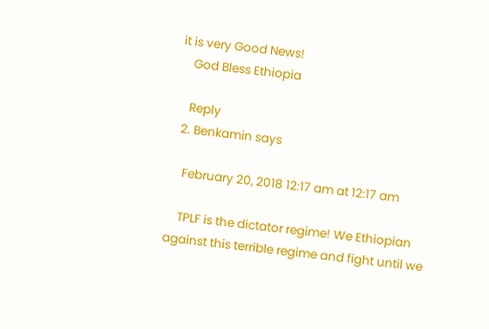it is very Good News!
    God Bless Ethiopia

    Reply
  2. Benkamin says

    February 20, 2018 12:17 am at 12:17 am

    TPLF is the dictator regime! We Ethiopian against this terrible regime and fight until we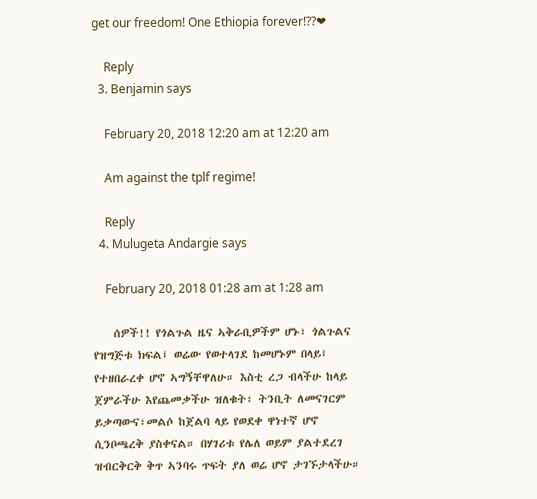get our freedom! One Ethiopia forever!??❤

    Reply
  3. Benjamin says

    February 20, 2018 12:20 am at 12:20 am

    Am against the tplf regime!

    Reply
  4. Mulugeta Andargie says

    February 20, 2018 01:28 am at 1:28 am

    ሰዎች!! የጎልጉል ዜና ኣቅራቢዎችም ሆኑ፣ ጎልጉልና የዝግጅቱ ክፍል፤ ወሬው የወተላገደ ከመሆኑም በላይ፤ የተዘበራረቀ ሆኖ ኣግኝቸዋለሁ። እስቲ ረጋ ብላችሁ ከላይ ጀምራችሁ እየጨመቃችሁ ዝለቁት፣ ትንቢት ለመናገርም ይቃጣውና፣መልሶ ከጀልባ ላይ የወደቀ ዋነተኛ ሆኖ ሲንቦጫረቅ ያስቀናል። በሃገሪቱ የሌለ ወይም ያልተደረገ ዝብርቅርቅ ቅጥ ኣንባሩ ጥፍት ያለ ወሬ ሆኖ ታገኙታላችሁ።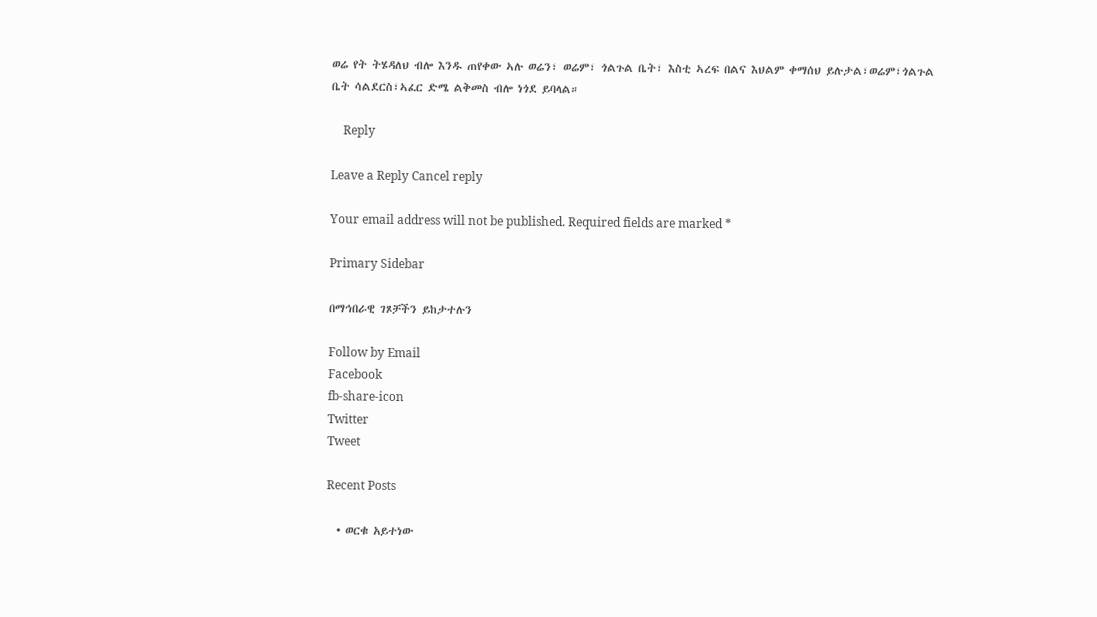ወሬ የት ትሄዳለህ ብሎ እንዱ ጠየቀው ኣሉ ወሬን፣ ወሬም፣ ጎልጉል ቤት፣ እስቲ ኣረፍ በልና እህልም ቀማሰህ ይሉታል፣ወሬም፣ጎልጉል ቤት ሳልደርስ፣ኣፈር ድሜ ልቅመስ ብሎ ነጎደ ይባላል።

    Reply

Leave a Reply Cancel reply

Your email address will not be published. Required fields are marked *

Primary Sidebar

በማኅበራዊ ገጾቻችን ይከታተሉን

Follow by Email
Facebook
fb-share-icon
Twitter
Tweet

Recent Posts

  • ወርቁ አይተነው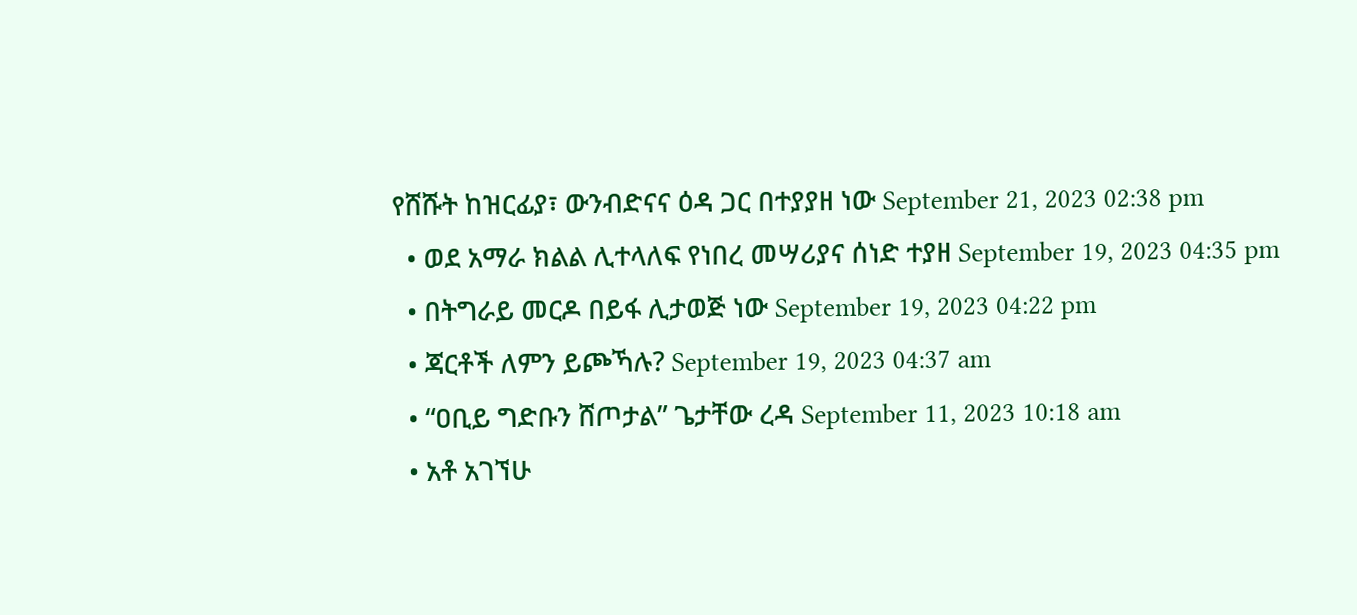የሸሹት ከዝርፊያ፣ ውንብድናና ዕዳ ጋር በተያያዘ ነው September 21, 2023 02:38 pm
  • ወደ አማራ ክልል ሊተላለፍ የነበረ መሣሪያና ሰነድ ተያዘ September 19, 2023 04:35 pm
  • በትግራይ መርዶ በይፋ ሊታወጅ ነው September 19, 2023 04:22 pm
  • ጃርቶች ለምን ይጮኻሉ? September 19, 2023 04:37 am
  • “ዐቢይ ግድቡን ሸጦታል” ጌታቸው ረዳ September 11, 2023 10:18 am
  • አቶ አገኘሁ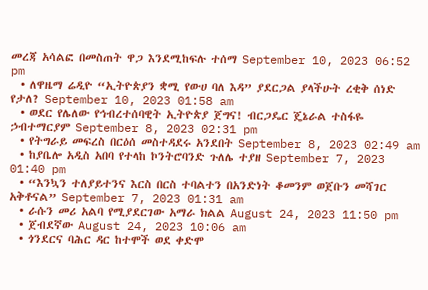መረጃ አሳልፎ በመስጠት ዋጋ እንደሚከፍሉ ተሰማ September 10, 2023 06:52 pm
  • ለዋዜማ ሬዲዮ “ኢትዮጵያን ቋሚ የውሀ ባለ እዳ” ያደርጋል ያላችሁት ረቂቅ ሰነድ የታለ? September 10, 2023 01:58 am
  • ወደር የሌለው የኅብረተሰባዊት ኢትዮጵያ ጀግና! ብርጋዴር ጄኔራል ተስፋዬ ኃብተማርያም September 8, 2023 02:31 pm
  • የትግራይ መፍረስ በርዕሰ መስተዳደሩ አንደበት September 8, 2023 02:49 am
  • ከያቤሎ አዲስ አበባ የተላከ ኮንትሮባንድ ጉለሌ ተያዘ September 7, 2023 01:40 pm
  • “እንኳን ተለያይተንና እርስ በርስ ተባልተን በአንድነት ቆመንም ወጀቡን መሻገር አቅቶናል” September 7, 2023 01:31 am
  • ራሱን መሪ አልባ የሚያደርገው አማራ ክልል August 24, 2023 11:50 pm
  • ጀብደኛው August 24, 2023 10:06 am
  • ጎንደርና ባሕር ዳር ከተሞች ወደ ቀድሞ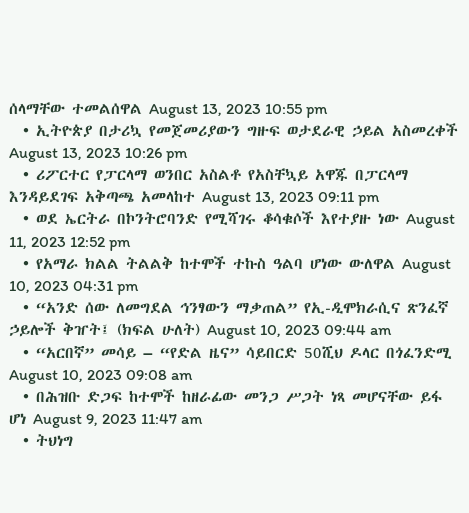ሰላማቸው ተመልሰዋል August 13, 2023 10:55 pm
  • ኢትዮጵያ በታሪኳ የመጀመሪያውን ግዙፍ ወታደራዊ ኃይል አስመረቀች August 13, 2023 10:26 pm
  • ሪፖርተር የፓርላማ ወንበር አስልቶ የአስቸኳይ አዋጁ በፓርላማ እንዳይደገፍ አቅጣጫ አመላከተ August 13, 2023 09:11 pm
  • ወደ ኤርትራ በኮንትሮባንድ የሚሻገሩ ቆሳቁሶች እየተያዙ ነው August 11, 2023 12:52 pm
  • የአማራ ክልል ትልልቅ ከተሞች ተኩስ ዓልባ ሆነው ውለዋል August 10, 2023 04:31 pm
  • “አንድ ሰው ለመግደል ኅንፃውን ማቃጠል” የኢ-ዲሞክራሲና ጽንፈኛ ኃይሎች ቅዠት፤ (ክፍል ሁለት) August 10, 2023 09:44 am
  • “አርበኛ” መሳይ – “የድል ዜና” ሳይበርድ 50ሺህ ዶላር በጎፈንድሚ August 10, 2023 09:08 am
  • በሕዝቡ ድጋፍ ከተሞች ከዘራፊው መንጋ ሥጋት ነጻ መሆናቸው ይፋ ሆነ August 9, 2023 11:47 am
  • ትህነግ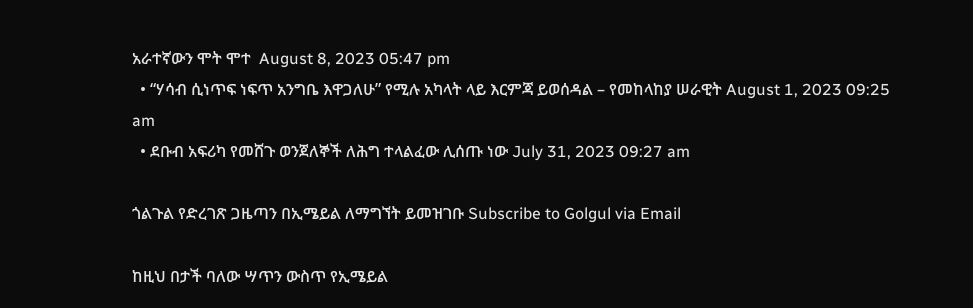አራተኛውን ሞት ሞተ  August 8, 2023 05:47 pm
  • “ሃሳብ ሲነጥፍ ነፍጥ አንግቤ እዋጋለሁ” የሚሉ አካላት ላይ እርምጃ ይወሰዳል – የመከላከያ ሠራዊት August 1, 2023 09:25 am
  • ደቡብ አፍሪካ የመሸጉ ወንጀለኞች ለሕግ ተላልፈው ሊሰጡ ነው July 31, 2023 09:27 am

ጎልጉል የድረገጽ ጋዜጣን በኢሜይል ለማግኘት ይመዝገቡ Subscribe to Golgul via Email

ከዚህ በታች ባለው ሣጥን ውስጥ የኢሜይል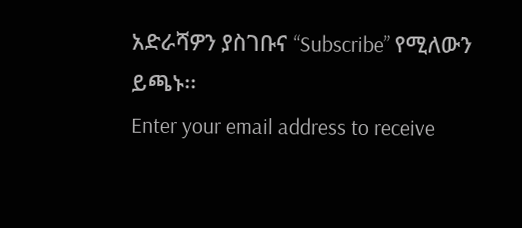አድራሻዎን ያስገቡና “Subscribe” የሚለውን ይጫኑ፡፡
Enter your email address to receive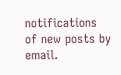notifications of new posts by email.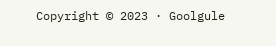Copyright © 2023 · Goolgule